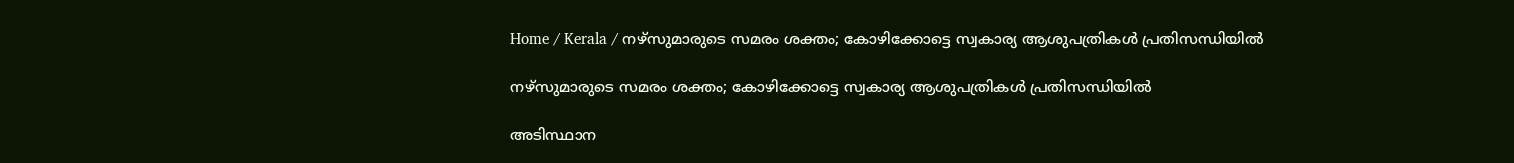Home / Kerala / നഴ്‌സുമാരുടെ സമരം ശക്തം; കോഴിക്കോട്ടെ സ്വകാര്യ ആശുപത്രികൾ പ്രതിസന്ധിയിൽ

നഴ്‌സുമാരുടെ സമരം ശക്തം; കോഴിക്കോട്ടെ സ്വകാര്യ ആശുപത്രികൾ പ്രതിസന്ധിയിൽ

അടിസ്ഥാന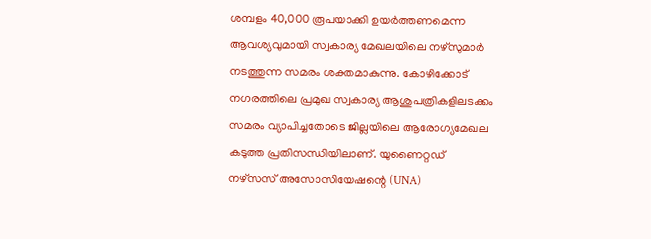ശമ്പളം 40,000 രൂപയാക്കി ഉയർത്തണമെന്ന ആവശ്യവുമായി സ്വകാര്യ മേഖലയിലെ നഴ്സുമാർ നടത്തുന്ന സമരം ശക്തമാകുന്നു. കോഴിക്കോട് നഗരത്തിലെ പ്രമുഖ സ്വകാര്യ ആശുപത്രികളിലടക്കം സമരം വ്യാപിച്ചതോടെ ജില്ലയിലെ ആരോഗ്യമേഖല കടുത്ത പ്രതിസന്ധിയിലാണ്. യുണൈറ്റഡ് നഴ്സസ് അസോസിയേഷന്റെ (UNA)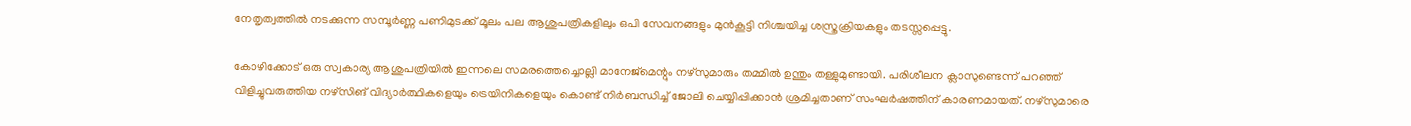നേതൃത്വത്തിൽ നടക്കുന്ന സമ്പൂർണ്ണ പണിമുടക്ക് മൂലം പല ആശുപത്രികളിലും ഒപി സേവനങ്ങളും മുൻകൂട്ടി നിശ്ചയിച്ച ശസ്ത്രക്രിയകളും തടസ്സപ്പെട്ടു.

കോഴിക്കോട് ഒരു സ്വകാര്യ ആശുപത്രിയിൽ ഇന്നലെ സമരത്തെച്ചൊല്ലി മാനേജ്‌മെന്റും നഴ്സുമാരും തമ്മിൽ ഉന്തും തള്ളുമുണ്ടായി. പരിശീലന ക്ലാസുണ്ടെന്ന് പറഞ്ഞ് വിളിച്ചുവരുത്തിയ നഴ്സിങ് വിദ്യാർത്ഥികളെയും ട്രെയിനികളെയും കൊണ്ട് നിർബന്ധിച്ച് ജോലി ചെയ്യിപ്പിക്കാൻ ശ്രമിച്ചതാണ് സംഘർഷത്തിന് കാരണമായത്. നഴ്സുമാരെ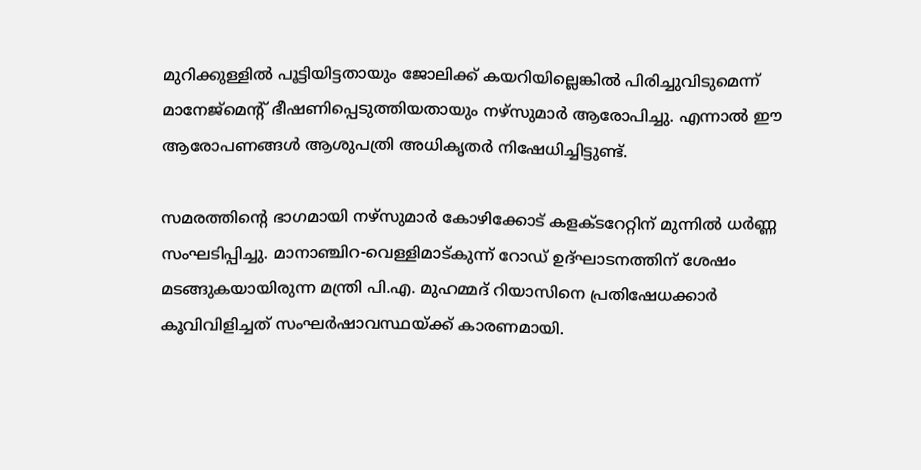മുറിക്കുള്ളിൽ പൂട്ടിയിട്ടതായും ജോലിക്ക് കയറിയില്ലെങ്കിൽ പിരിച്ചുവിടുമെന്ന് മാനേജ്‌മെന്റ് ഭീഷണിപ്പെടുത്തിയതായും നഴ്സുമാർ ആരോപിച്ചു. എന്നാൽ ഈ ആരോപണങ്ങൾ ആശുപത്രി അധികൃതർ നിഷേധിച്ചിട്ടുണ്ട്.

സമരത്തിന്റെ ഭാഗമായി നഴ്സുമാർ കോഴിക്കോട് കളക്ടറേറ്റിന് മുന്നിൽ ധർണ്ണ സംഘടിപ്പിച്ചു. മാനാഞ്ചിറ-വെള്ളിമാട്കുന്ന് റോഡ് ഉദ്ഘാടനത്തിന് ശേഷം മടങ്ങുകയായിരുന്ന മന്ത്രി പി.എ. മുഹമ്മദ് റിയാസിനെ പ്രതിഷേധക്കാർ കൂവിവിളിച്ചത് സംഘർഷാവസ്ഥയ്ക്ക് കാരണമായി.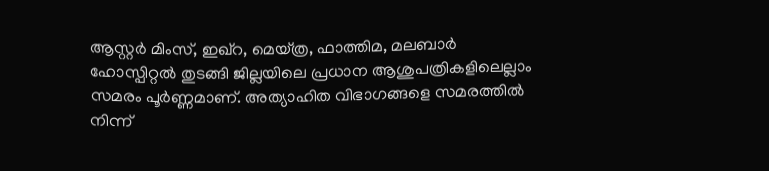ആസ്റ്റർ മിംസ്, ഇഖ്‌റ, മെയ്ത്ര, ഫാത്തിമ, മലബാർ ഹോസ്പിറ്റൽ തുടങ്ങി ജില്ലയിലെ പ്രധാന ആശുപത്രികളിലെല്ലാം സമരം പൂർണ്ണമാണ്. അത്യാഹിത വിഭാഗങ്ങളെ സമരത്തിൽ നിന്ന്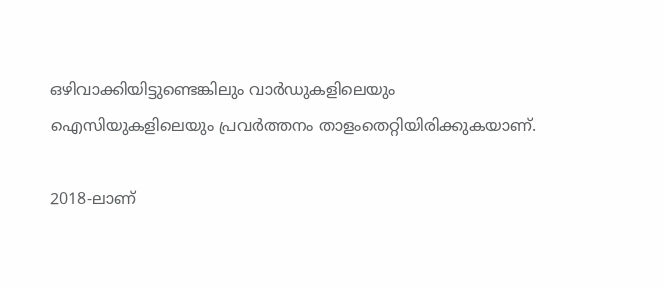ഒഴിവാക്കിയിട്ടുണ്ടെങ്കിലും വാർഡുകളിലെയും ഐസിയുകളിലെയും പ്രവർത്തനം താളംതെറ്റിയിരിക്കുകയാണ്.

2018-ലാണ്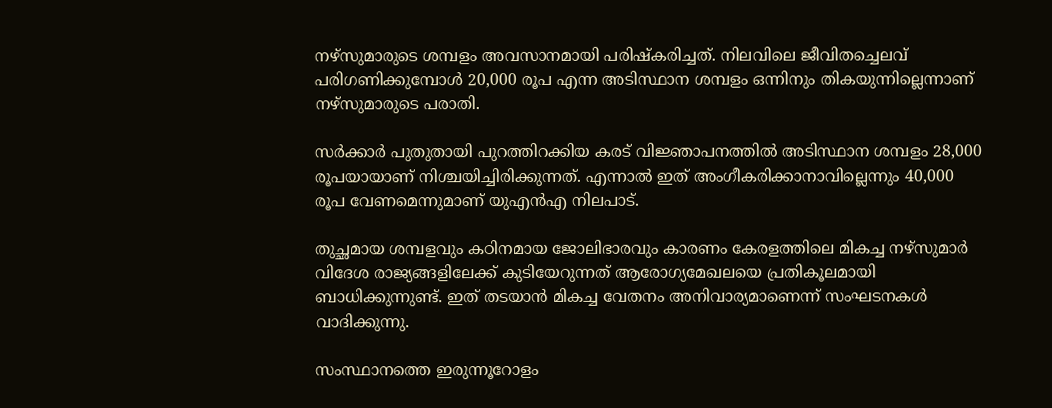നഴ്സുമാരുടെ ശമ്പളം അവസാനമായി പരിഷ്കരിച്ചത്. നിലവിലെ ജീവിതച്ചെലവ് പരിഗണിക്കുമ്പോൾ 20,000 രൂപ എന്ന അടിസ്ഥാന ശമ്പളം ഒന്നിനും തികയുന്നില്ലെന്നാണ് നഴ്സുമാരുടെ പരാതി.

സർക്കാർ പുതുതായി പുറത്തിറക്കിയ കരട് വിജ്ഞാപനത്തിൽ അടിസ്ഥാന ശമ്പളം 28,000 രൂപയായാണ് നിശ്ചയിച്ചിരിക്കുന്നത്. എന്നാൽ ഇത് അംഗീകരിക്കാനാവില്ലെന്നും 40,000 രൂപ വേണമെന്നുമാണ് യുഎൻഎ നിലപാട്.

തുച്ഛമായ ശമ്പളവും കഠിനമായ ജോലിഭാരവും കാരണം കേരളത്തിലെ മികച്ച നഴ്സുമാർ വിദേശ രാജ്യങ്ങളിലേക്ക് കുടിയേറുന്നത് ആരോഗ്യമേഖലയെ പ്രതികൂലമായി ബാധിക്കുന്നുണ്ട്. ഇത് തടയാൻ മികച്ച വേതനം അനിവാര്യമാണെന്ന് സംഘടനകൾ വാദിക്കുന്നു.

സംസ്ഥാനത്തെ ഇരുന്നൂറോളം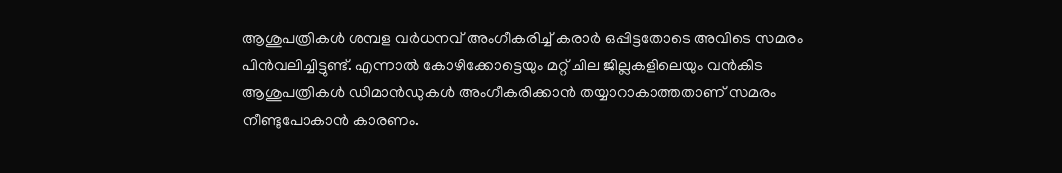ആശുപത്രികൾ ശമ്പള വർധനവ് അംഗീകരിച്ച് കരാർ ഒപ്പിട്ടതോടെ അവിടെ സമരം പിൻവലിച്ചിട്ടുണ്ട്. എന്നാൽ കോഴിക്കോട്ടെയും മറ്റ് ചില ജില്ലകളിലെയും വൻകിട ആശുപത്രികൾ ഡിമാൻഡുകൾ അംഗീകരിക്കാൻ തയ്യാറാകാത്തതാണ് സമരം നീണ്ടുപോകാൻ കാരണം.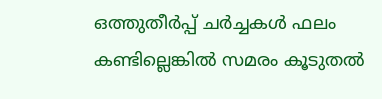ഒത്തുതീർപ്പ് ചർച്ചകൾ ഫലം കണ്ടില്ലെങ്കിൽ സമരം കൂടുതൽ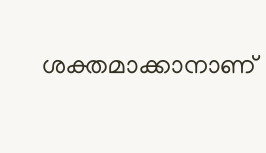ശക്തമാക്കാനാണ്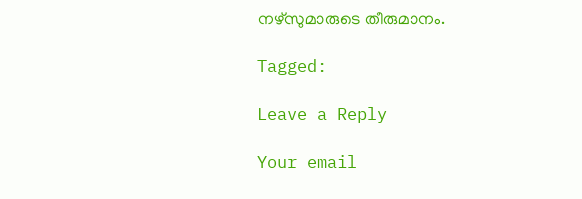നഴ്സുമാരുടെ തീരുമാനം.

Tagged:

Leave a Reply

Your email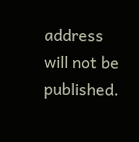address will not be published.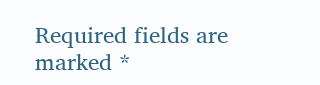Required fields are marked *